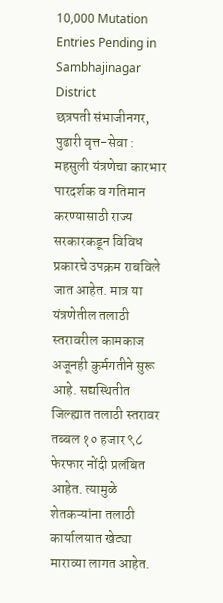10,000 Mutation Entries Pending in Sambhajinagar District
छत्रपती संभाजीनगर, पुढारी वृत्त-सेवा : महसुली यंत्रणेचा कारभार पारदर्शक व गतिमान करण्यासाठी राज्य सरकारकडून विविध प्रकारचे उपक्रम राबविले जात आहेत. मात्र या यंत्रणेतील तलाठी स्तरावरील कामकाज अजूनही कुर्मगतीने सुरू आहे. सद्यस्थितीत जिल्ह्यात तलाठी स्तरावर तब्बल १० हजार ९८ फेरफार नोंदी प्रलंबित आहेत. त्यामुळे शेतकऱ्यांना तलाठी कार्यालयात खेट्या माराव्या लागत आहेत.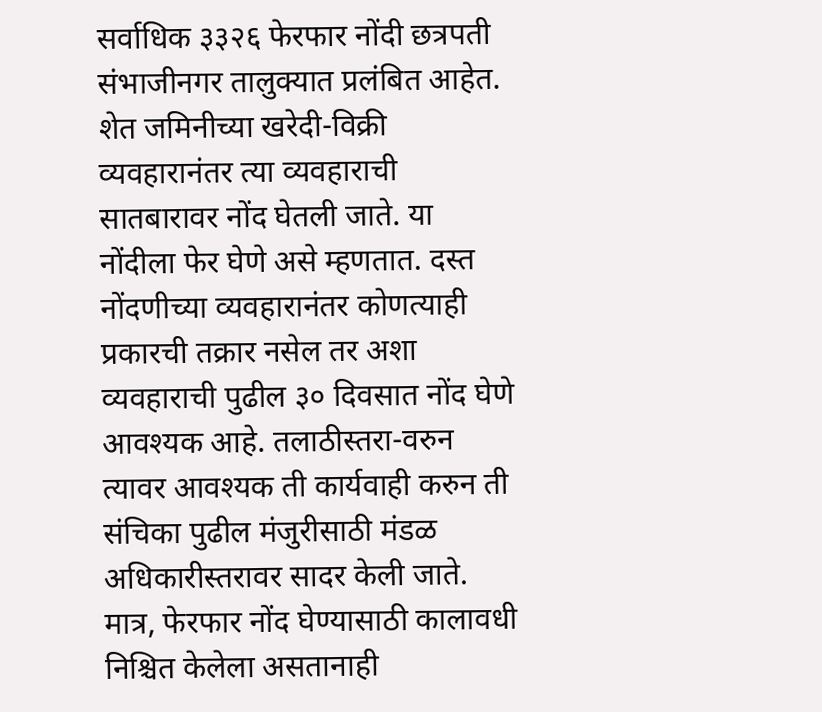सर्वाधिक ३३२६ फेरफार नोंदी छत्रपती संभाजीनगर तालुक्यात प्रलंबित आहेत.
शेत जमिनीच्या खरेदी-विक्री व्यवहारानंतर त्या व्यवहाराची सातबारावर नोंद घेतली जाते. या नोंदीला फेर घेणे असे म्हणतात. दस्त नोंदणीच्या व्यवहारानंतर कोणत्याही प्रकारची तक्रार नसेल तर अशा व्यवहाराची पुढील ३० दिवसात नोंद घेणे आवश्यक आहे. तलाठीस्तरा-वरुन त्यावर आवश्यक ती कार्यवाही करुन ती संचिका पुढील मंजुरीसाठी मंडळ अधिकारीस्तरावर सादर केली जाते. मात्र, फेरफार नोंद घेण्यासाठी कालावधी निश्चित केलेला असतानाही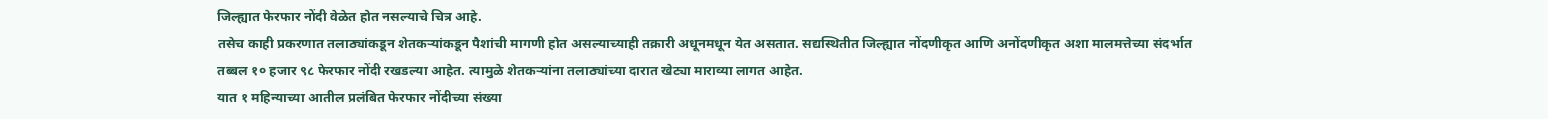जिल्ह्यात फेरफार नोंदी वेळेत होत नसल्याचे चित्र आहे.
तसेच काही प्रकरणात तलाठ्यांकडून शेतकऱ्यांकडून पैशांची मागणी होत असल्याच्याही तक्रारी अधूनमधून येत असतात. सद्यस्थितीत जिल्ह्यात नोंदणीकृत आणि अनोंदणीकृत अशा मालमत्तेच्या संदर्भात तब्बल १० हजार ९८ फेरफार नोंदी रखडल्या आहेत. त्यामुळे शेतकऱ्यांना तलाठ्यांच्या दारात खेट्या माराव्या लागत आहेत.
यात १ महिन्याच्या आतील प्रलंबित फेरफार नोंदीच्या संख्या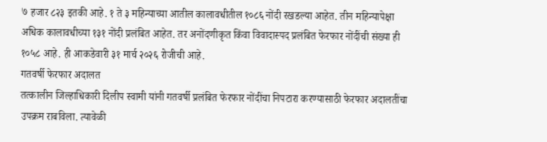७ हजार ८२३ इतकी आहे. १ ते ३ महिन्याच्या आतील कालावधीतील १०८६ नोंदी रखडल्या आहेत. तीन महिन्यापेक्षा अधिक कालावधीच्या १३१ नोंदी प्रलंबित आहेत. तर अनोंदणीकृत किंवा विवादास्पद प्रलंबित फेरफार नोंदींची संख्या ही १०५८ आहे. ही आकडेवारी ३१ मार्च २०२६ रोजीची आहे.
गतवर्षी फेरफार अदालत
तत्कालीन जिल्हाधिकारी दिलीप स्वामी यांनी गतवर्षी प्रलंबित फेरफार नोंदींचा निपटारा करण्यासाठी फेरफार अदालतींचा उपक्रम राबविला. त्यावेळी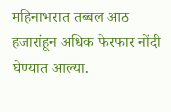महिनाभरात तब्बल आठ हजारांहून अधिक फेरफार नोंदी घेण्यात आल्या.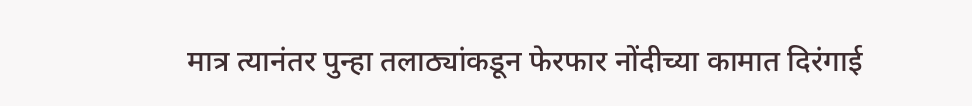मात्र त्यानंतर पुन्हा तलाठ्यांकडून फेरफार नोंदीच्या कामात दिरंगाई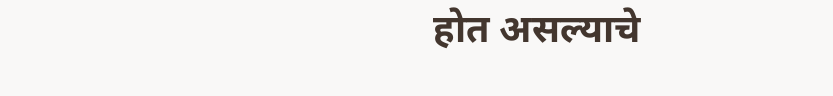होत असल्याचे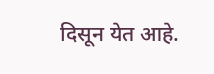दिसून येत आहे.